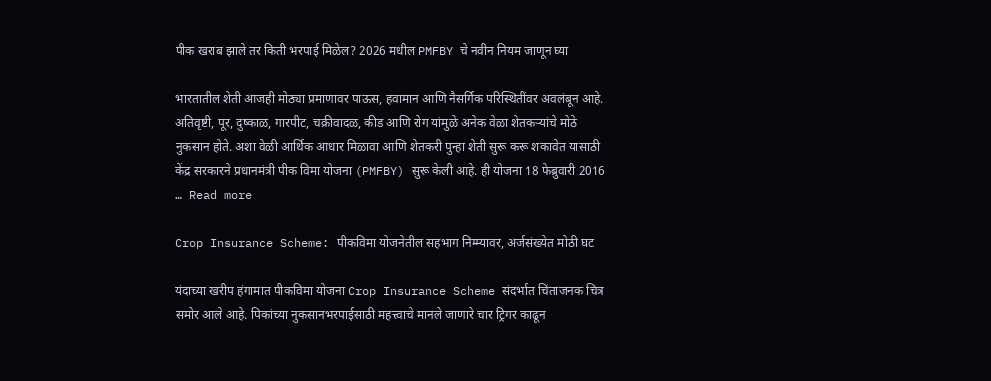पीक खराब झाले तर किती भरपाई मिळेल? 2026 मधील PMFBY चे नवीन नियम जाणून घ्या

भारतातील शेती आजही मोठ्या प्रमाणावर पाऊस, हवामान आणि नैसर्गिक परिस्थितींवर अवलंबून आहे. अतिवृष्टी, पूर, दुष्काळ, गारपीट, चक्रीवादळ, कीड आणि रोग यांमुळे अनेक वेळा शेतकऱ्यांचे मोठे नुकसान होते. अशा वेळी आर्थिक आधार मिळावा आणि शेतकरी पुन्हा शेती सुरू करू शकावेत यासाठी केंद्र सरकारने प्रधानमंत्री पीक विमा योजना (PMFBY) सुरू केली आहे. ही योजना 18 फेब्रुवारी 2016 … Read more

Crop Insurance Scheme: पीकविमा योजनेतील सहभाग निम्म्यावर, अर्जसंख्येत मोठी घट

यंदाच्या खरीप हंगामात पीकविमा योजना Crop Insurance Scheme संदर्भात चिंताजनक चित्र समोर आले आहे. पिकांच्या नुकसानभरपाईसाठी महत्त्वाचे मानले जाणारे चार ट्रिगर काढून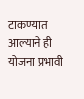टाकण्यात आल्याने ही योजना प्रभावी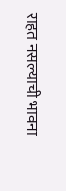राहत नसल्याची भावना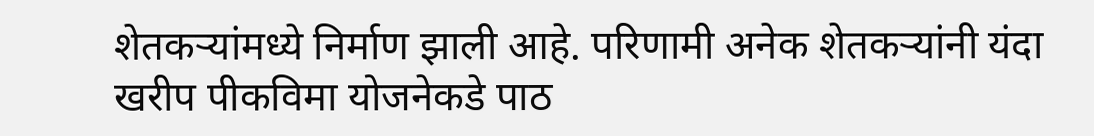शेतकऱ्यांमध्ये निर्माण झाली आहे. परिणामी अनेक शेतकऱ्यांनी यंदा खरीप पीकविमा योजनेकडे पाठ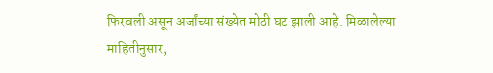फिरवली असून अर्जांच्या संख्येत मोठी घट झाली आहे. मिळालेल्या माहितीनुसार,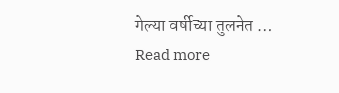गेल्या वर्षीच्या तुलनेत … Read more